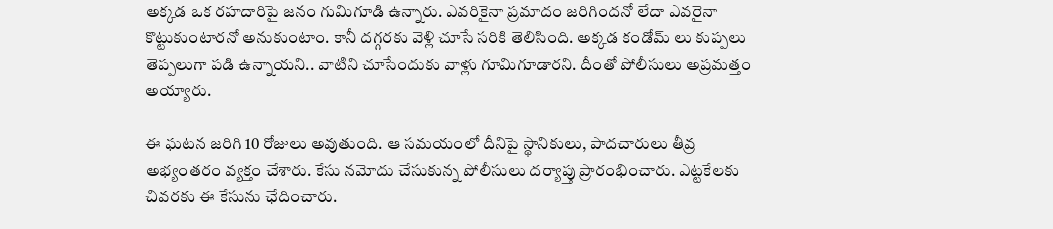అక్కడ ఒక రహదారిపై జనం గుమిగూడి ఉన్నారు. ఎవరికైనా ప్రమాదం జరిగిందనో లేదా ఎవరైనా కొట్టుకుంటారనో అనుకుంటాం. కానీ దగ్గరకు వెళ్లి చూసే సరికి తెలిసింది. అక్కడ కండోమ్ లు కుప్పలు తెప్పలుగా పడి ఉన్నాయని.. వాటిని చూసేందుకు వాళ్లు గూమిగూడారని. దీంతో పోలీసులు అప్రమత్తం అయ్యారు.

ఈ ఘటన జరిగి 10 రోజులు అవుతుంది. ఆ సమయంలో దీనిపై స్థానికులు, పాదచారులు తీవ్ర అభ్యంతరం వ్యక్తం చేశారు. కేసు నమోదు చేసుకున్న పోలీసులు దర్యాప్తు ప్రారంభించారు. ఎట్టకేలకు చివరకు ఈ కేసును ఛేదించారు.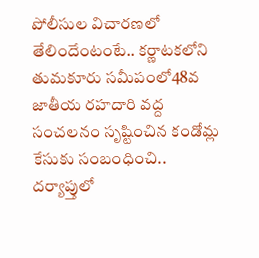పోలీసుల విచారణలో తేలిందేంటంటే.. కర్ణాటకలోని తుమకూరు సమీపంలో48వ జాతీయ రహదారి వద్ద సంచలనం సృష్టించిన కండోమ్ల కేసుకు సంబంధించి.. దర్యాప్తులో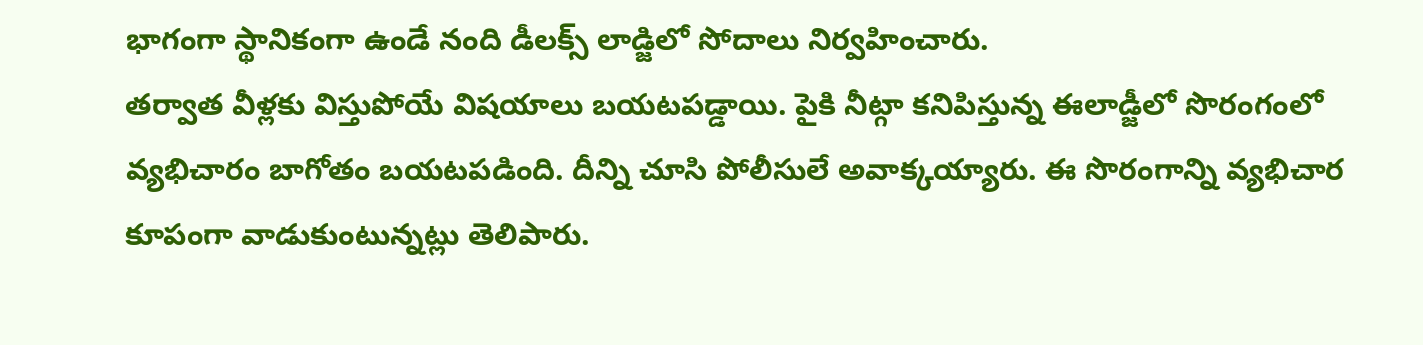భాగంగా స్థానికంగా ఉండే నంది డీలక్స్ లాడ్జిలో సోదాలు నిర్వహించారు.
తర్వాత వీళ్లకు విస్తుపోయే విషయాలు బయటపడ్డాయి. పైకి నీట్గా కనిపిస్తున్న ఈలాడ్జీలో సొరంగంలో వ్యభిచారం బాగోతం బయటపడింది. దీన్ని చూసి పోలీసులే అవాక్కయ్యారు. ఈ సొరంగాన్ని వ్యభిచార కూపంగా వాడుకుంటున్నట్లు తెలిపారు.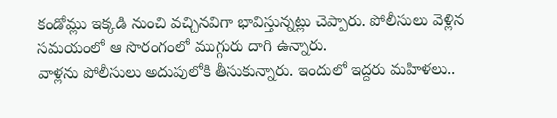కండోమ్లు ఇక్కడి నుంచి వచ్చినవిగా భావిస్తున్నట్లు చెప్పారు. పోలీసులు వెళ్లిన సమయంలో ఆ సొరంగంలో ముగ్గురు దాగి ఉన్నారు.
వాళ్లను పోలీసులు అదుపులోకి తీసుకున్నారు. ఇందులో ఇద్దరు మహిళలు..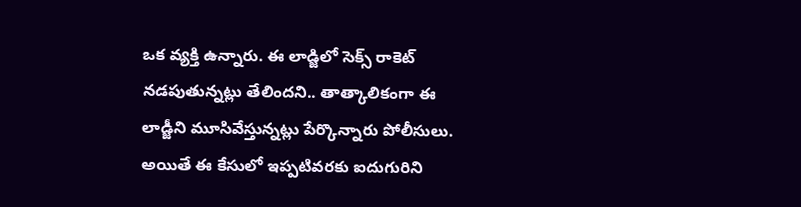ఒక వ్యక్తి ఉన్నారు. ఈ లాడ్జిలో సెక్స్ రాకెట్ నడపుతున్నట్లు తేలిందని.. తాత్కాలికంగా ఈ లాడ్జీని మూసివేస్తున్నట్లు పేర్కొన్నారు పోలీసులు. అయితే ఈ కేసులో ఇప్పటివరకు ఐదుగురిని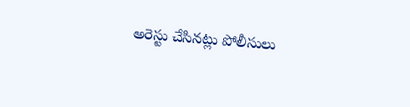అరెస్టు చేసినట్లు పోలీసులు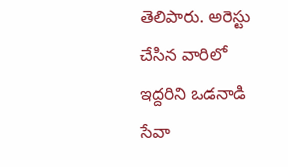తెలిపారు. అరెస్టు చేసిన వారిలో ఇద్దరిని ఒడనాడి సేవా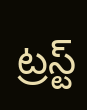ట్రస్ట్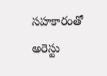సహకారంతో అరెస్టు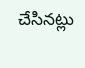చేసినట్లు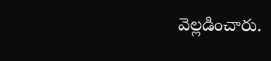వెల్లడించారు.